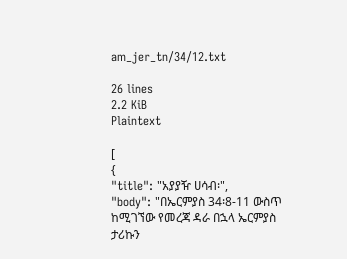am_jer_tn/34/12.txt

26 lines
2.2 KiB
Plaintext

[
{
"title": "አያያዥ ሀሳብ፡",
"body": "በኤርምያስ 34፡8-11 ውስጥ ከሚገኘው የመረጃ ዳራ በኋላ ኤርምያስ ታሪኩን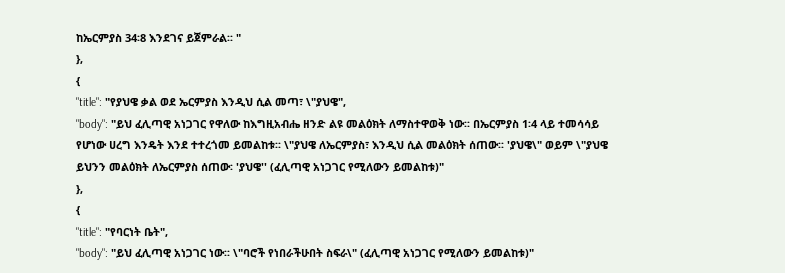ከኤርምያስ 34፡8 እንደገና ይጀምራል፡፡ "
},
{
"title": "የያህዌ ቃል ወደ ኤርምያስ እንዲህ ሲል መጣ፣ \"ያህዌ",
"body": "ይህ ፈሊጣዊ አነጋገር የዋለው ከእግዚአብሔ ዘንድ ልዩ መልዕክት ለማስተዋወቅ ነው፡፡ በኤርምያስ 1፡4 ላይ ተመሳሳይ የሆነው ሀረግ እንዴት እንደ ተተረጎመ ይመልከቱ፡፡ \"ያህዌ ለኤርምያስ፣ እንዲህ ሲል መልዕክት ሰጠው፡፡ 'ያህዌ\" ወይም \"ያህዌ ይህንን መልዕክት ለኤርምያስ ሰጠው፡ 'ያህዌ'' (ፈሊጣዊ አነጋገር የሚለውን ይመልከቱ)"
},
{
"title": "የባርነት ቤት",
"body": "ይህ ፈሊጣዊ አነጋገር ነው፡፡ \"ባሮች የነበራችሁበት ስፍራ\" (ፈሊጣዊ አነጋገር የሚለውን ይመልከቱ)"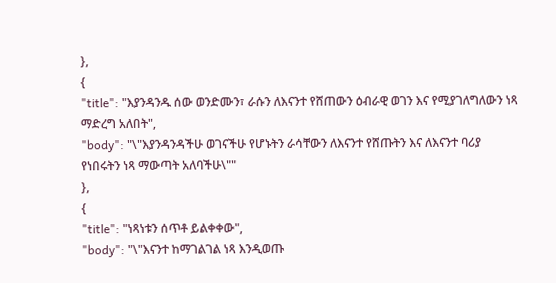},
{
"title": "እያንዳንዱ ሰው ወንድሙን፣ ራሱን ለእናንተ የሸጠውን ዕብራዊ ወገን እና የሚያገለግለውን ነጻ ማድረግ አለበት",
"body": "\"እያንዳንዳችሁ ወገናችሁ የሆኑትን ራሳቸውን ለእናንተ የሸጡትን እና ለእናንተ ባሪያ የነበሩትን ነጻ ማውጣት አለባችሁ\""
},
{
"title": "ነጻነቱን ሰጥቶ ይልቀቀው",
"body": "\"እናንተ ከማገልገል ነጻ እንዲወጡ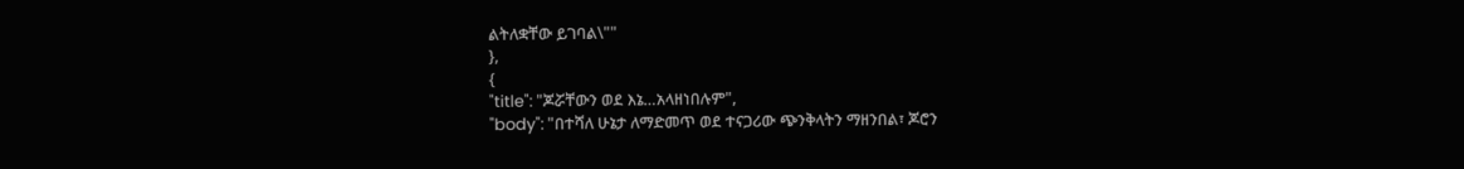ልትለቋቸው ይገባል\""
},
{
"title": "ጆሯቸውን ወደ እኔ…አላዘነበሉም",
"body": "በተሻለ ሁኔታ ለማድመጥ ወደ ተናጋሪው ጭንቅላትን ማዘንበል፣ ጆሮን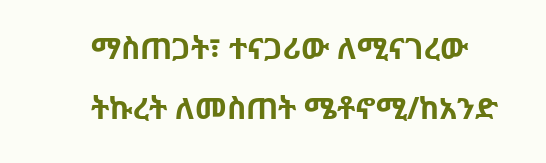ማስጠጋት፣ ተናጋሪው ለሚናገረው ትኩረት ለመስጠት ሜቶኖሚ/ከአንድ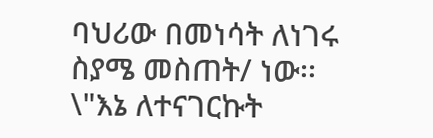ባህሪው በመነሳት ለነገሩ ስያሜ መስጠት/ ነው፡፡ \"እኔ ለተናገርኩት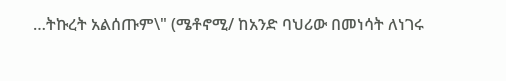…ትኩረት አልሰጡም\" (ሜቶኖሚ/ ከአንድ ባህሪው በመነሳት ለነገሩ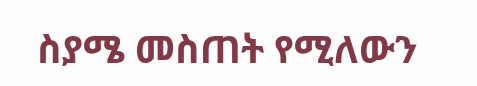ስያሜ መስጠት የሚለውን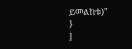ይመልከቱ)"
}
]